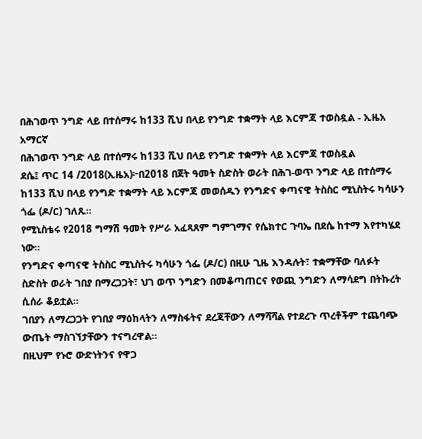በሕገወጥ ንግድ ላይ በተሰማሩ ከ133 ሺህ በላይ የንግድ ተቋማት ላይ እርምጃ ተወስዷል - ኢዜአ አማርኛ
በሕገወጥ ንግድ ላይ በተሰማሩ ከ133 ሺህ በላይ የንግድ ተቋማት ላይ እርምጃ ተወስዷል
ደሴ፤ ጥር 14 /2018(ኢዜአ)፦በ2018 በጀት ዓመት ስድስት ወራት በሕገ-ወጥ ንግድ ላይ በተሰማሩ ከ133 ሺህ በላይ የንግድ ተቋማት ላይ እርምጃ መወሰዱን የንግድና ቀጣናዊ ትስስር ሚኒስትሩ ካሳሁን ጎፌ (ዶ/ር) ገለጹ።
የሚኒስቴሩ የ2018 ግማሽ ዓመት የሥራ አፈጻጸም ግምገማና የሴክተር ጉባኤ በደሴ ከተማ እየተካሄደ ነው።
የንግድና ቀጣናዊ ትስስር ሚኒስትሩ ካሳሁን ጎፌ (ዶ/ር) በዚሁ ጊዜ እንዳሉት፣ ተቋማቸው ባለፉት ስድስት ወራት ገበያ በማረጋጋት፣ ህገ ወጥ ንግድን በመቆጣጠርና የወጪ ንግድን ለማሳደግ በትኩረት ሲሰራ ቆይቷል።
ገበያን ለማረጋጋት የገበያ ማዕከላትን ለማስፋትና ደረጃቸውን ለማሻሻል የተደረጉ ጥረቶችም ተጨባጭ ውጤት ማስገኘታቸውን ተናግረዋል።
በዚህም የኑሮ ውድነትንና የዋጋ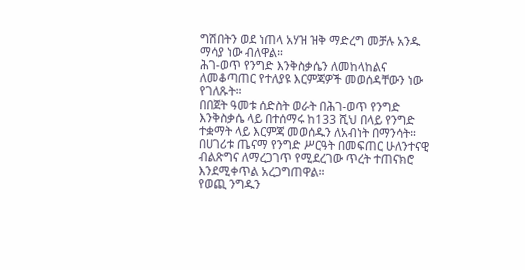ግሽበትን ወደ ነጠላ አሃዝ ዝቅ ማድረግ መቻሉ አንዱ ማሳያ ነው ብለዋል።
ሕገ-ወጥ የንግድ እንቅስቃሴን ለመከላከልና ለመቆጣጠር የተለያዩ እርምጃዎች መወሰዳቸውን ነው የገለጹት።
በበጀት ዓመቱ ሰድስት ወራት በሕገ-ወጥ የንግድ እንቅስቃሴ ላይ በተሰማሩ ከ133 ሺህ በላይ የንግድ ተቋማት ላይ እርምጃ መወሰዱን ለአብነት በማንሳት።
በሀገሪቱ ጤናማ የንግድ ሥርዓት በመፍጠር ሁለንተናዊ ብልጽግና ለማረጋገጥ የሚደረገው ጥረት ተጠናክሮ እንደሚቀጥል አረጋግጠዋል።
የወጪ ንግዱን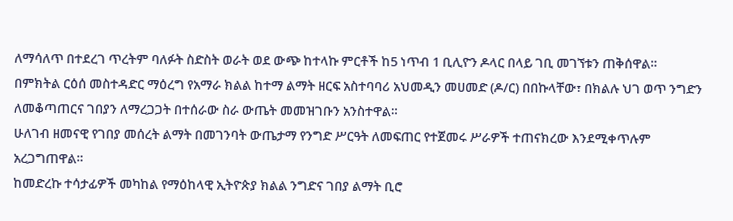ለማሳለጥ በተደረገ ጥረትም ባለፉት ስድስት ወራት ወደ ውጭ ከተላኩ ምርቶች ከ5 ነጥብ 1 ቢሊዮን ዶላር በላይ ገቢ መገኘቱን ጠቅሰዋል።
በምክትል ርዕሰ መስተዳድር ማዕረግ የአማራ ክልል ከተማ ልማት ዘርፍ አስተባባሪ አህመዲን መሀመድ (ዶ/ር) በበኩላቸው፣ በክልሉ ህገ ወጥ ንግድን ለመቆጣጠርና ገበያን ለማረጋጋት በተሰራው ስራ ውጤት መመዝገቡን አንስተዋል።
ሁለገብ ዘመናዊ የገበያ መሰረት ልማት በመገንባት ውጤታማ የንግድ ሥርዓት ለመፍጠር የተጀመሩ ሥራዎች ተጠናክረው እንደሚቀጥሉም አረጋግጠዋል።
ከመድረኩ ተሳታፊዎች መካከል የማዕከላዊ ኢትዮጵያ ክልል ንግድና ገበያ ልማት ቢሮ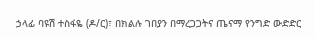ኃላፊ ባዩሽ ተስፋዬ (ዶ/ር)፣ በክልሉ ገበያን በማረጋጋትና ጤናማ የንግድ ውድድር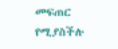መፍጠር የሚያስችሉ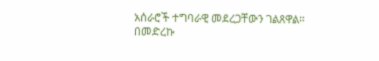አሰራሮች ተግባራዊ መደረጋቸውን ገልጸዋል።
በመድረኩ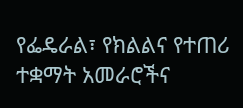የፌዴራል፣ የክልልና የተጠሪ ተቋማት አመራሮችና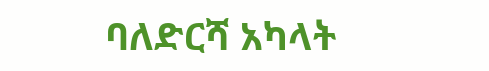ባለድርሻ አካላት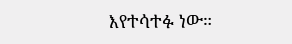እየተሳተፉ ነው።